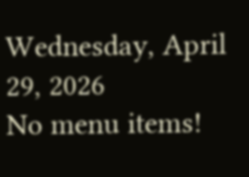Wednesday, April 29, 2026
No menu items!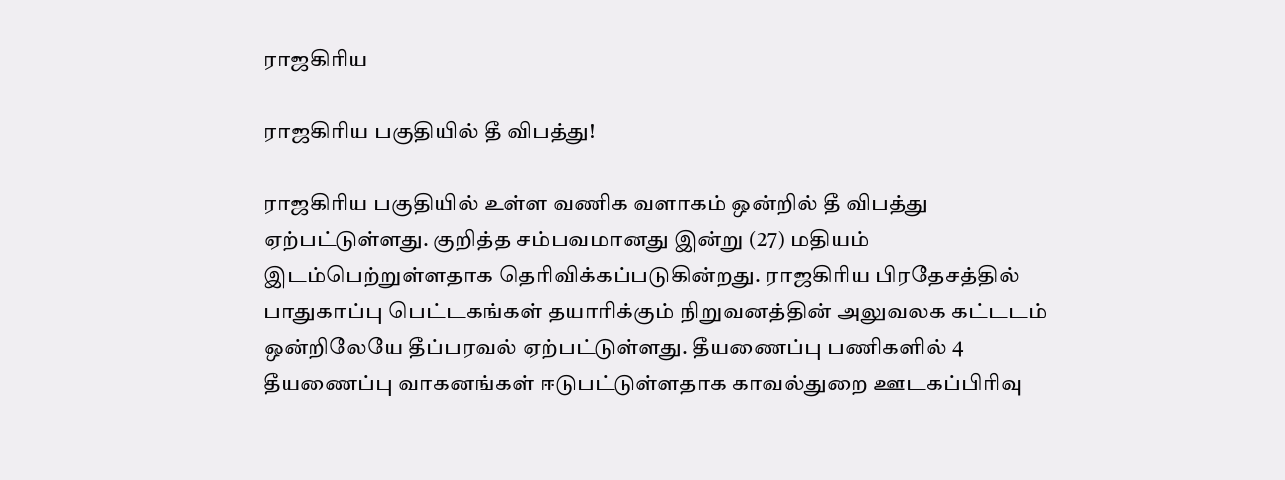ராஜகிரிய

ராஜகிரிய பகுதியில் தீ விபத்து!

ராஜகிரிய பகுதியில் உள்ள வணிக வளாகம் ஒன்றில் தீ விபத்து ஏற்பட்டுள்ளது. குறித்த சம்பவமானது இன்று (27) மதியம் இடம்பெற்றுள்ளதாக தெரிவிக்கப்படுகின்றது. ராஜகிரிய பிரதேசத்தில் பாதுகாப்பு பெட்டகங்கள் தயாரிக்கும் நிறுவனத்தின் அலுவலக கட்டடம் ஒன்றிலேயே தீப்பரவல் ஏற்பட்டுள்ளது. தீயணைப்பு பணிகளில் 4 தீயணைப்பு வாகனங்கள் ஈடுபட்டுள்ளதாக காவல்துறை ஊடகப்பிரிவு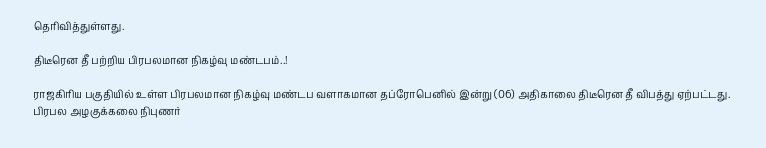தெரிவித்துள்ளது.

திடீரென தீ பற்றிய பிரபலமான நிகழ்வு மண்டபம்..!

ராஜகிரிய பகுதியில் உள்ள பிரபலமான நிகழ்வு மண்டப வளாகமான தப்ரோபெனில் இன்று (06) அதிகாலை திடீரென தீ விபத்து ஏற்பட்டது. பிரபல அழகுக்கலை நிபுணர்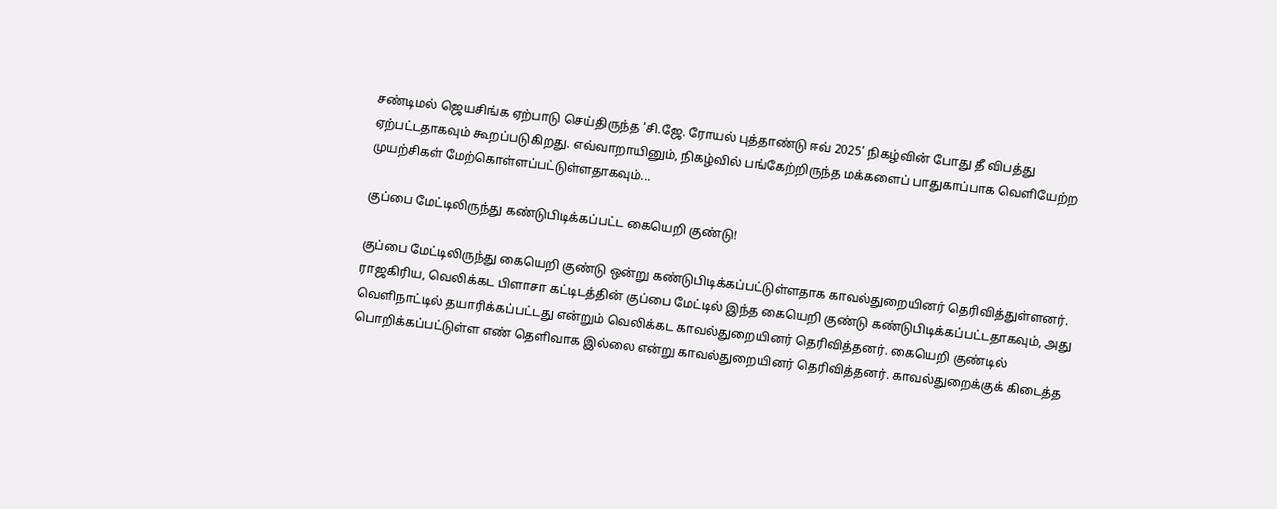சண்டிமல் ஜெயசிங்க ஏற்பாடு செய்திருந்த ‘சி.ஜே. ரோயல் புத்தாண்டு ஈவ் 2025’ நிகழ்வின் போது தீ விபத்து ஏற்பட்டதாகவும் கூறப்படுகிறது. எவ்வாறாயினும், நிகழ்வில் பங்கேற்றிருந்த மக்களைப் பாதுகாப்பாக வெளியேற்ற முயற்சிகள் மேற்கொள்ளப்பட்டுள்ளதாகவும்...

குப்பை மேட்டிலிருந்து கண்டுபிடிக்கப்பட்ட கையெறி குண்டு!

குப்பை மேட்டிலிருந்து கையெறி குண்டு ஒன்று கண்டுபிடிக்கப்பட்டுள்ளதாக காவல்துறையினர் தெரிவித்துள்ளனர். ராஜகிரிய, வெலிக்கட பிளாசா கட்டிடத்தின் குப்பை மேட்டில் இந்த கையெறி குண்டு கண்டுபிடிக்கப்பட்டதாகவும், அது வெளிநாட்டில் தயாரிக்கப்பட்டது என்றும் வெலிக்கட காவல்துறையினர் தெரிவித்தனர். கையெறி குண்டில் பொறிக்கப்பட்டுள்ள எண் தெளிவாக இல்லை என்று காவல்துறையினர் தெரிவித்தனர். காவல்துறைக்குக் கிடைத்த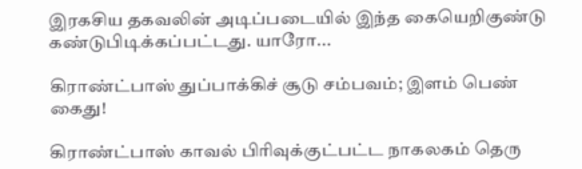இரகசிய தகவலின் அடிப்படையில் இந்த கையெறிகுண்டு கண்டுபிடிக்கப்பட்டது. யாரோ...

கிராண்ட்பாஸ் துப்பாக்கிச் சூடு சம்பவம்; இளம் பெண் கைது!

கிராண்ட்பாஸ் காவல் பிரிவுக்குட்பட்ட நாகலகம் தெரு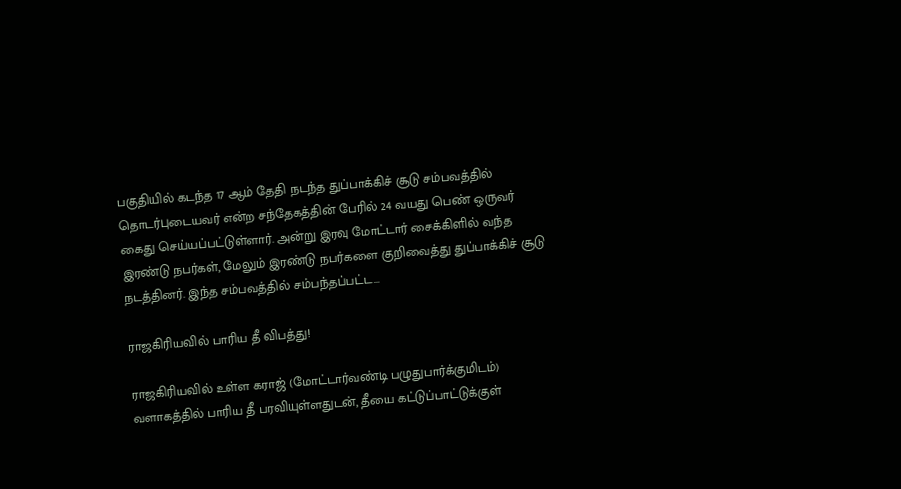பகுதியில் கடந்த 17 ஆம் தேதி நடந்த துப்பாக்கிச் சூடு சம்பவத்தில் தொடர்புடையவர் என்ற சந்தேகத்தின் பேரில் 24 வயது பெண் ஒருவர் கைது செய்யப்பட்டுள்ளார். அன்று இரவு மோட்டார் சைக்கிளில் வந்த இரண்டு நபர்கள், மேலும் இரண்டு நபர்களை குறிவைத்து துப்பாக்கிச் சூடு நடத்தினர். இந்த சம்பவத்தில் சம்பந்தப்பட்ட...

ராஜகிரியவில் பாரிய தீ விபத்து!

ராஜகிரியவில் உள்ள கராஜ் (மோட்டார்வண்டி பழுதுபார்க்குமிடம்) வளாகத்தில் பாரிய தீ பரவியுள்ளதுடன், தீயை கட்டுப்பாட்டுக்குள்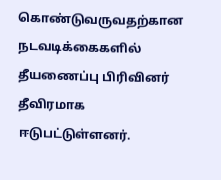கொண்டுவருவதற்கான நடவடிக்கைகளில் தீயணைப்பு பிரிவினர் தீவிரமாக ஈடுபட்டுள்ளனர்.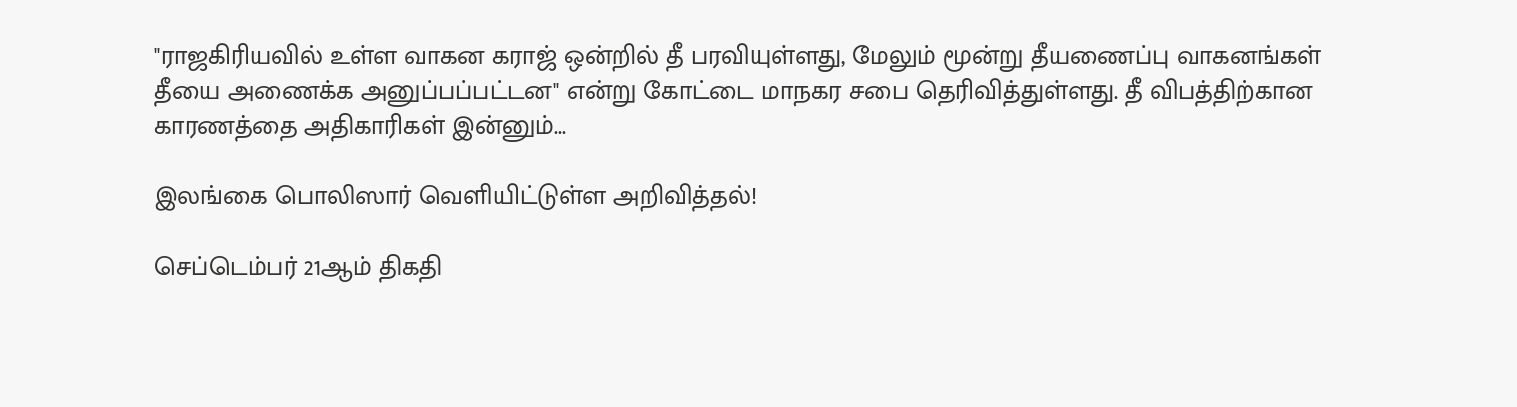"ராஜகிரியவில் உள்ள வாகன கராஜ் ஒன்றில் தீ பரவியுள்ளது, மேலும் மூன்று தீயணைப்பு வாகனங்கள் தீயை அணைக்க அனுப்பப்பட்டன" என்று கோட்டை மாநகர சபை தெரிவித்துள்ளது. தீ விபத்திற்கான காரணத்தை அதிகாரிகள் இன்னும்...

இலங்கை பொலிஸார் வெளியிட்டுள்ள அறிவித்தல்!

செப்டெம்பர் 21ஆம் திகதி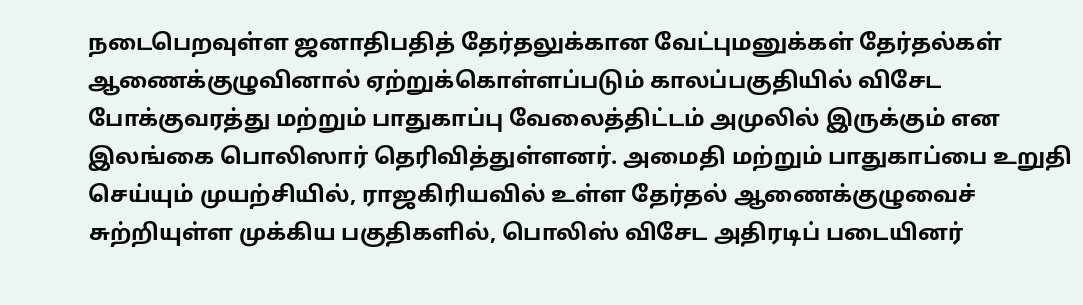நடைபெறவுள்ள ஜனாதிபதித் தேர்தலுக்கான வேட்புமனுக்கள் தேர்தல்கள் ஆணைக்குழுவினால் ஏற்றுக்கொள்ளப்படும் காலப்பகுதியில் விசேட போக்குவரத்து மற்றும் பாதுகாப்பு வேலைத்திட்டம் அமுலில் இருக்கும் என இலங்கை பொலிஸார் தெரிவித்துள்ளனர். அமைதி மற்றும் பாதுகாப்பை உறுதி செய்யும் முயற்சியில், ராஜகிரியவில் உள்ள தேர்தல் ஆணைக்குழுவைச் சுற்றியுள்ள முக்கிய பகுதிகளில், பொலிஸ் விசேட அதிரடிப் படையினர்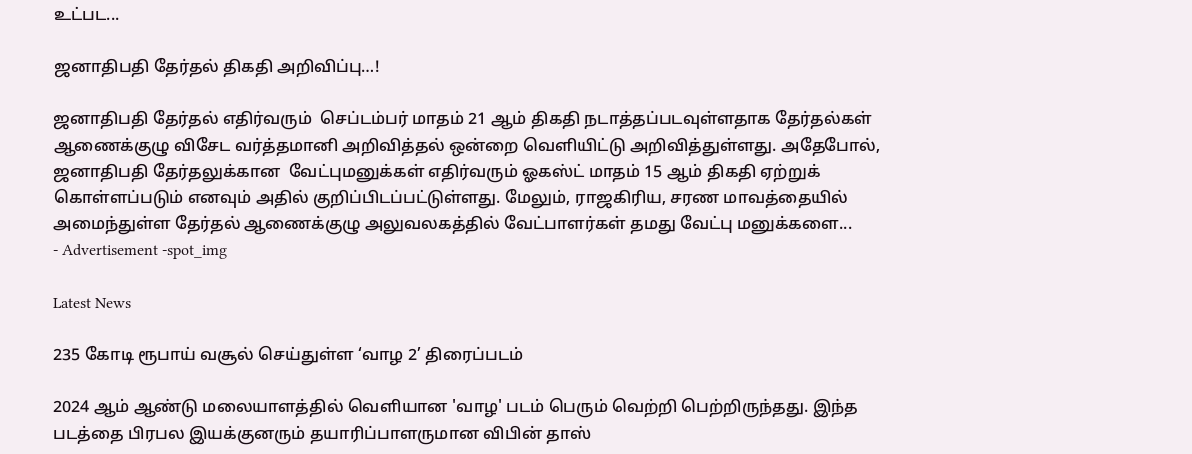உட்பட...

ஜனாதிபதி தேர்தல் திகதி அறிவிப்பு…!

ஜனாதிபதி தேர்தல் எதிர்வரும்  செப்டம்பர் மாதம் 21 ஆம் திகதி நடாத்தப்படவுள்ளதாக தேர்தல்கள் ஆணைக்குழு விசேட வர்த்தமானி அறிவித்தல் ஒன்றை வௌியிட்டு அறிவித்துள்ளது. அதேபோல், ஜனாதிபதி தேர்தலுக்கான  வேட்புமனுக்கள் எதிர்வரும் ஓகஸ்ட் மாதம் 15 ஆம் திகதி ஏற்றுக் கொள்ளப்படும் எனவும் அதில் குறிப்பிடப்பட்டுள்ளது. மேலும், ராஜகிரிய, சரண மாவத்தையில் அமைந்துள்ள தேர்தல் ஆணைக்குழு அலுவலகத்தில் வேட்பாளர்கள் தமது வேட்பு மனுக்களை...
- Advertisement -spot_img

Latest News

235 கோடி ரூபாய் வசூல் செய்துள்ள ‘வாழ 2’ திரைப்படம்

2024 ஆம் ஆண்டு மலையாளத்தில் வெளியான 'வாழ' படம் பெரும் வெற்றி பெற்றிருந்தது. இந்த படத்தை பிரபல இயக்குனரும் தயாரிப்பாளருமான விபின் தாஸ்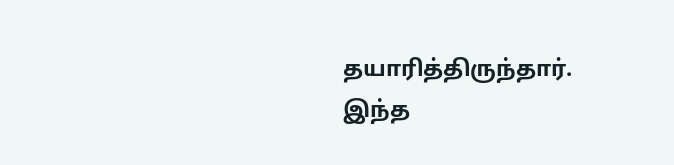தயாரித்திருந்தார். இந்த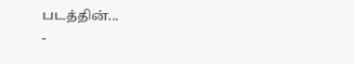படத்தின்...
-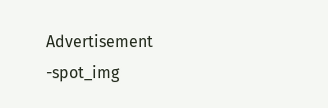Advertisement -spot_img